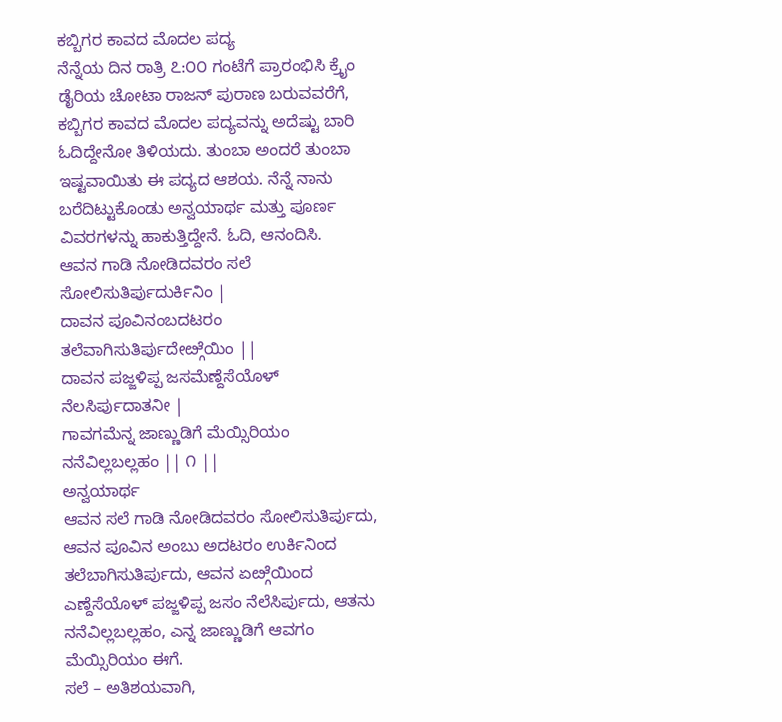ಕಬ್ಬಿಗರ ಕಾವದ ಮೊದಲ ಪದ್ಯ
ನೆನ್ನೆಯ ದಿನ ರಾತ್ರಿ ೭:೦೦ ಗಂಟೆಗೆ ಪ್ರಾರಂಭಿಸಿ ಕ್ರೈಂ ಡೈರಿಯ ಚೋಟಾ ರಾಜನ್ ಪುರಾಣ ಬರುವವರೆಗೆ, ಕಬ್ಬಿಗರ ಕಾವದ ಮೊದಲ ಪದ್ಯವನ್ನು ಅದೆಷ್ಟು ಬಾರಿ ಓದಿದ್ದೇನೋ ತಿಳಿಯದು. ತುಂಬಾ ಅಂದರೆ ತುಂಬಾ ಇಷ್ಟವಾಯಿತು ಈ ಪದ್ಯದ ಆಶಯ. ನೆನ್ನೆ ನಾನು ಬರೆದಿಟ್ಟುಕೊಂಡು ಅನ್ವಯಾರ್ಥ ಮತ್ತು ಪೂರ್ಣ ವಿವರಗಳನ್ನು ಹಾಕುತ್ತಿದ್ದೇನೆ. ಓದಿ, ಆನಂದಿಸಿ.
ಆವನ ಗಾಡಿ ನೋಡಿದವರಂ ಸಲೆ ಸೋಲಿಸುತಿರ್ಪುದುರ್ಕಿನಿಂ |
ದಾವನ ಪೂವಿನಂಬದಟರಂ ತಲೆವಾಗಿಸುತಿರ್ಪುದೇೞ್ಗೆಯಿಂ ||
ದಾವನ ಪಜ್ಜಳಿಪ್ಪ ಜಸಮೆಣ್ದೆಸೆಯೊಳ್ ನೆಲಸಿರ್ಪುದಾತನೀ |
ಗಾವಗಮೆನ್ನ ಜಾಣ್ಣುಡಿಗೆ ಮೆಯ್ಸಿರಿಯಂ ನನೆವಿಲ್ಲಬಲ್ಲಹಂ || ೧ ||
ಅನ್ವಯಾರ್ಥ
ಆವನ ಸಲೆ ಗಾಡಿ ನೋಡಿದವರಂ ಸೋಲಿಸುತಿರ್ಪುದು, ಆವನ ಪೂವಿನ ಅಂಬು ಅದಟರಂ ಉರ್ಕಿನಿಂದ ತಲೆಬಾಗಿಸುತಿರ್ಪುದು, ಆವನ ಏೞ್ಗೆಯಿಂದ ಎಣ್ದೆಸೆಯೊಳ್ ಪಜ್ಜಳಿಪ್ಪ ಜಸಂ ನೆಲೆಸಿರ್ಪುದು, ಆತನು ನನೆವಿಲ್ಲಬಲ್ಲಹಂ, ಎನ್ನ ಜಾಣ್ಣುಡಿಗೆ ಆವಗಂ ಮೆಯ್ಸಿರಿಯಂ ಈಗೆ.
ಸಲೆ – ಅತಿಶಯವಾಗಿ,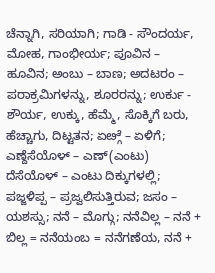ಚೆನ್ನಾಗಿ, ಸರಿಯಾಗಿ; ಗಾಡಿ - ಸೌಂದರ್ಯ, ಮೋಹ, ಗಾಂಭೀರ್ಯ; ಪೂವಿನ – ಹೂವಿನ; ಅಂಬು – ಬಾಣ; ಅದಟರಂ – ಪರಾಕ್ರಮಿಗಳನ್ನು, ಶೂರರನ್ನು; ಉರ್ಕು - ಶೌರ್ಯ, ಉಕ್ಕು, ಹೆಮ್ಮೆ, ಸೊಕ್ಕಿಗೆ ಬರು, ಹೆಚ್ಚಾಗು, ದಿಟ್ಟತನ; ಏೞ್ಗೆ – ಏಳಿಗೆ; ಎಣ್ದೆಸೆಯೊಳ್ – ಎಣ್(ಎಂಟು) ದೆಸೆಯೊಳ್ – ಎಂಟು ದಿಕ್ಕುಗಳಲ್ಲಿ; ಪಜ್ಜಳಿಪ್ಪ – ಪ್ರಜ್ವಲಿಸುತ್ತಿರುವ; ಜಸಂ – ಯಶಸ್ಸು; ನನೆ – ಮೊಗ್ಗು; ನನೆವಿಲ್ಲ – ನನೆ + ಬಿಲ್ಲ = ನನೆಯಂಬ = ನನೆಗಣೆಯ, ನನೆ +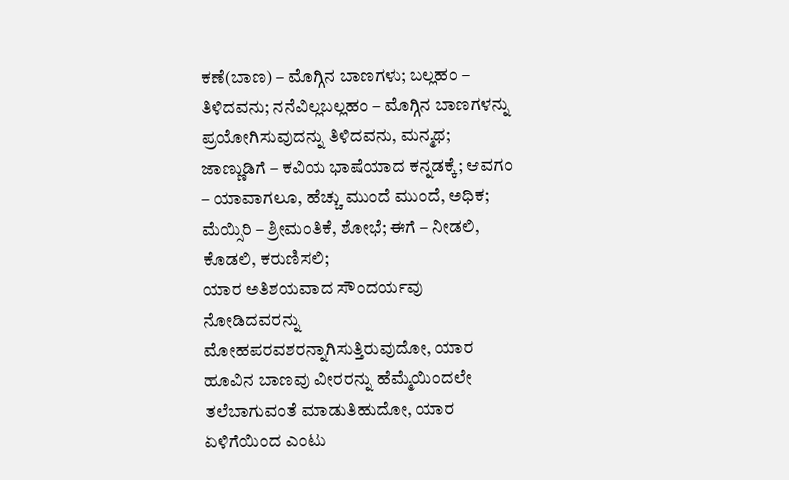ಕಣೆ(ಬಾಣ) – ಮೊಗ್ಗಿನ ಬಾಣಗಳು; ಬಲ್ಲಹಂ – ತಿಳಿದವನು; ನನೆವಿಲ್ಲಬಲ್ಲಹಂ – ಮೊಗ್ಗಿನ ಬಾಣಗಳನ್ನು ಪ್ರಯೋಗಿಸುವುದನ್ನು ತಿಳಿದವನು, ಮನ್ಮಥ; ಜಾಣ್ಣುಡಿಗೆ – ಕವಿಯ ಭಾಷೆಯಾದ ಕನ್ನಡಕ್ಕೆ; ಆವಗಂ – ಯಾವಾಗಲೂ, ಹೆಚ್ಚು ಮುಂದೆ ಮುಂದೆ, ಅಧಿಕ; ಮೆಯ್ಸಿರಿ – ಶ್ರೀಮಂತಿಕೆ, ಶೋಭೆ; ಈಗೆ – ನೀಡಲಿ, ಕೊಡಲಿ, ಕರುಣಿಸಲಿ;
ಯಾರ ಅತಿಶಯವಾದ ಸೌಂದರ್ಯವು ನೋಡಿದವರನ್ನು ಮೋಹಪರವಶರನ್ನಾಗಿಸುತ್ತಿರುವುದೋ, ಯಾರ ಹೂವಿನ ಬಾಣವು ವೀರರನ್ನು ಹೆಮ್ಮೆಯಿಂದಲೇ ತಲೆಬಾಗುವಂತೆ ಮಾಡುತಿಹುದೋ, ಯಾರ ಏಳಿಗೆಯಿಂದ ಎಂಟು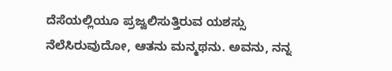ದೆಸೆಯಲ್ಲಿಯೂ ಪ್ರಜ್ವಲಿಸುತ್ತಿರುವ ಯಶಸ್ಸು ನೆಲೆಸಿರುವುದೋ, ಆತನು ಮನ್ಮಥನು. ಅವನು, ನನ್ನ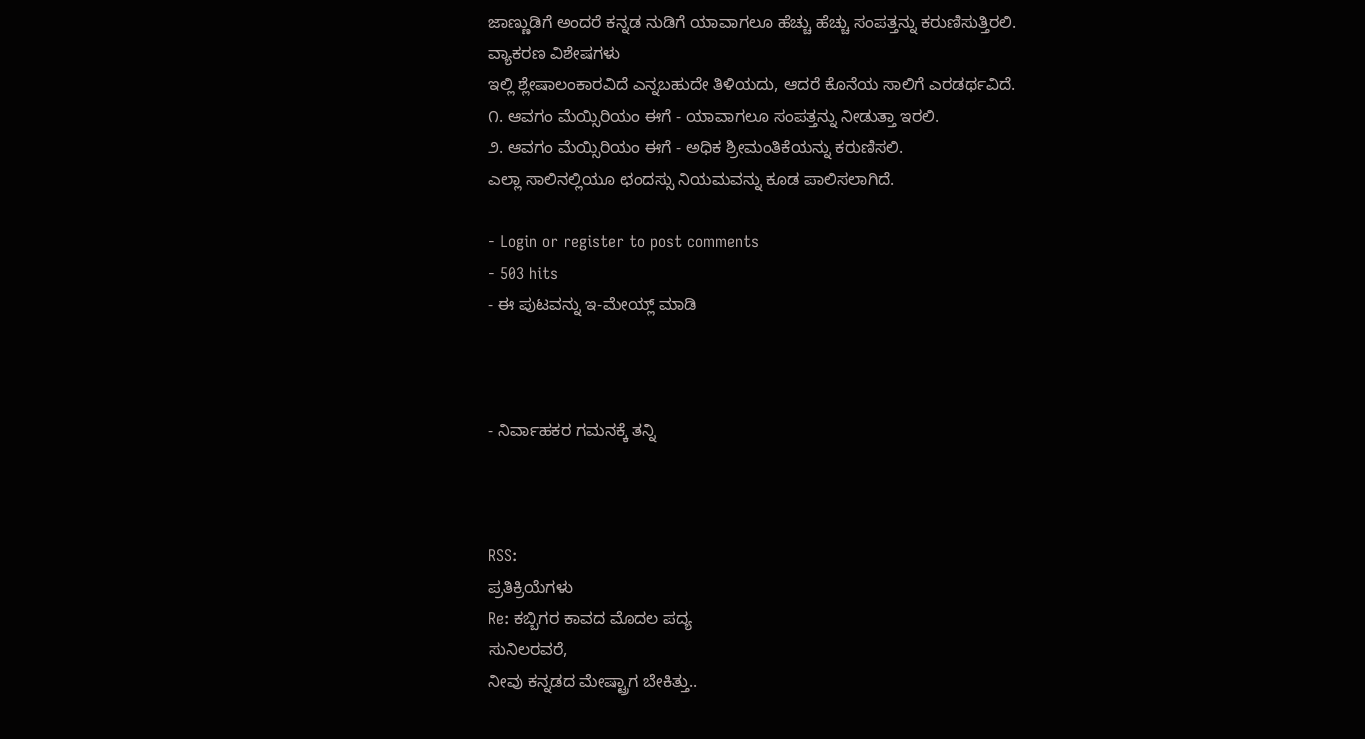ಜಾಣ್ಣುಡಿಗೆ ಅಂದರೆ ಕನ್ನಡ ನುಡಿಗೆ ಯಾವಾಗಲೂ ಹೆಚ್ಚು ಹೆಚ್ಚು ಸಂಪತ್ತನ್ನು ಕರುಣಿಸುತ್ತಿರಲಿ.
ವ್ಯಾಕರಣ ವಿಶೇಷಗಳು
ಇಲ್ಲಿ ಶ್ಲೇಷಾಲಂಕಾರವಿದೆ ಎನ್ನಬಹುದೇ ತಿಳಿಯದು, ಆದರೆ ಕೊನೆಯ ಸಾಲಿಗೆ ಎರಡರ್ಥವಿದೆ.
೧. ಆವಗಂ ಮೆಯ್ಸಿರಿಯಂ ಈಗೆ - ಯಾವಾಗಲೂ ಸಂಪತ್ತನ್ನು ನೀಡುತ್ತಾ ಇರಲಿ.
೨. ಆವಗಂ ಮೆಯ್ಸಿರಿಯಂ ಈಗೆ - ಅಧಿಕ ಶ್ರೀಮಂತಿಕೆಯನ್ನು ಕರುಣಿಸಲಿ.
ಎಲ್ಲಾ ಸಾಲಿನಲ್ಲಿಯೂ ಛಂದಸ್ಸು ನಿಯಮವನ್ನು ಕೂಡ ಪಾಲಿಸಲಾಗಿದೆ.

- Login or register to post comments
- 503 hits
- ಈ ಪುಟವನ್ನು ಇ-ಮೇಯ್ಲ್ ಮಾಡಿ



- ನಿರ್ವಾಹಕರ ಗಮನಕ್ಕೆ ತನ್ನಿ



RSS:
ಪ್ರತಿಕ್ರಿಯೆಗಳು
Re: ಕಬ್ಬಿಗರ ಕಾವದ ಮೊದಲ ಪದ್ಯ
ಸುನಿಲರವರೆ,
ನೀವು ಕನ್ನಡದ ಮೇಷ್ಟ್ರಾಗ ಬೇಕಿತ್ತು..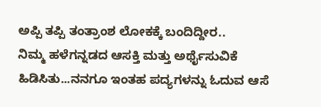ಅಪ್ಪಿ ತಪ್ಪಿ ತಂತ್ರಾಂಶ ಲೋಕಕ್ಕೆ ಬಂದಿದ್ದೀರ..
ನಿಮ್ಮ ಹಳೆಗನ್ನಡದ ಆಸಕ್ತಿ ಮತ್ತು ಅರ್ಥೈಸುವಿಕೆ ಹಿಡಿಸಿತು...ನನಗೂ ಇಂತಹ ಪದ್ಯಗಳನ್ನು ಓದುವ ಆಸೆ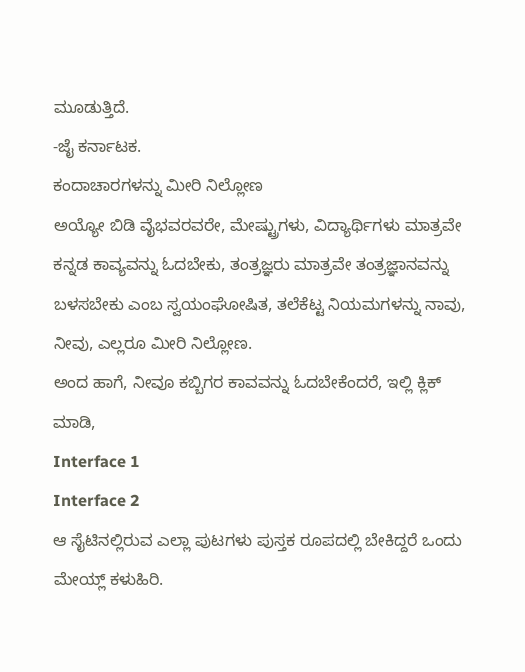ಮೂಡುತ್ತಿದೆ.
-ಜೈ ಕರ್ನಾಟಕ.
ಕಂದಾಚಾರಗಳನ್ನು ಮೀರಿ ನಿಲ್ಲೋಣ
ಅಯ್ಯೋ ಬಿಡಿ ವೈಭವರವರೇ, ಮೇಷ್ಟ್ರುಗಳು, ವಿದ್ಯಾರ್ಥಿಗಳು ಮಾತ್ರವೇ ಕನ್ನಡ ಕಾವ್ಯವನ್ನು ಓದಬೇಕು, ತಂತ್ರಜ್ಞರು ಮಾತ್ರವೇ ತಂತ್ರಜ್ಞಾನವನ್ನು ಬಳಸಬೇಕು ಎಂಬ ಸ್ವಯಂಘೋಷಿತ, ತಲೆಕೆಟ್ಟ ನಿಯಮಗಳನ್ನು ನಾವು, ನೀವು, ಎಲ್ಲರೂ ಮೀರಿ ನಿಲ್ಲೋಣ.
ಅಂದ ಹಾಗೆ, ನೀವೂ ಕಬ್ಬಿಗರ ಕಾವವನ್ನು ಓದಬೇಕೆಂದರೆ, ಇಲ್ಲಿ ಕ್ಲಿಕ್ ಮಾಡಿ,
Interface 1
Interface 2
ಆ ಸೈಟಿನಲ್ಲಿರುವ ಎಲ್ಲಾ ಪುಟಗಳು ಪುಸ್ತಕ ರೂಪದಲ್ಲಿ ಬೇಕಿದ್ದರೆ ಒಂದು ಮೇಯ್ಲ್ ಕಳುಹಿರಿ.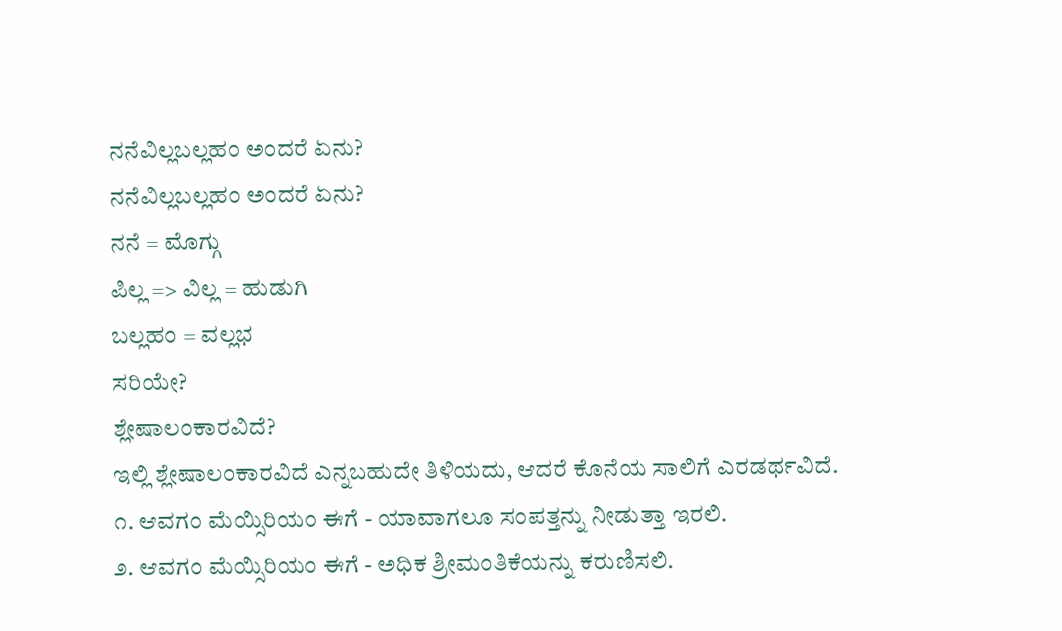ನನೆವಿಲ್ಲಬಲ್ಲಹಂ ಅಂದರೆ ಏನು?
ನನೆವಿಲ್ಲಬಲ್ಲಹಂ ಅಂದರೆ ಏನು?
ನನೆ = ಮೊಗ್ಗು
ಪಿಲ್ಲ => ವಿಲ್ಲ = ಹುಡುಗಿ
ಬಲ್ಲಹಂ = ವಲ್ಲಭ
ಸರಿಯೇ?
ಶ್ಲೇಷಾಲಂಕಾರವಿದೆ?
ಇಲ್ಲಿ ಶ್ಲೇಷಾಲಂಕಾರವಿದೆ ಎನ್ನಬಹುದೇ ತಿಳಿಯದು, ಆದರೆ ಕೊನೆಯ ಸಾಲಿಗೆ ಎರಡರ್ಥವಿದೆ.
೧. ಆವಗಂ ಮೆಯ್ಸಿರಿಯಂ ಈಗೆ - ಯಾವಾಗಲೂ ಸಂಪತ್ತನ್ನು ನೀಡುತ್ತಾ ಇರಲಿ.
೨. ಆವಗಂ ಮೆಯ್ಸಿರಿಯಂ ಈಗೆ - ಅಧಿಕ ಶ್ರೀಮಂತಿಕೆಯನ್ನು ಕರುಣಿಸಲಿ.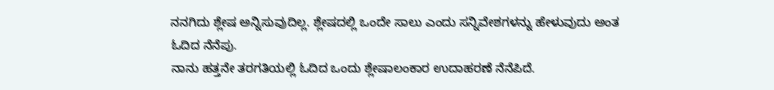ನನಗಿದು ಶ್ಲೇಷ ಅನ್ನಿಸುವುದಿಲ್ಲ. ಶ್ಲೇಷದಲ್ಲಿ ಒಂದೇ ಸಾಲು ಎಂದು ಸನ್ನಿವೇಶಗಳನ್ನು ಹೇಳುವುದು ಅಂತ ಓದಿದ ನೆನೆಪು.
ನಾನು ಹತ್ತನೇ ತರಗತಿಯಲ್ಲಿ ಓದಿದ ಒಂದು ಶ್ಲೇಷಾಲಂಕಾರ ಉದಾಹರಣೆ ನೆನೆಪಿದೆ.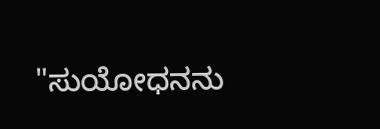"ಸುಯೋಧನನು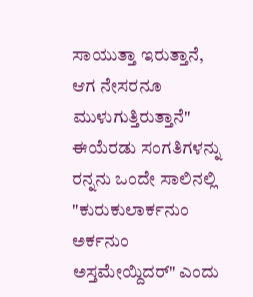ಸಾಯುತ್ತಾ ಇರುತ್ತಾನೆ, ಆಗ ನೇಸರನೂ ಮುಳುಗುತ್ತಿರುತ್ತಾನೆ"
ಈಯೆರಡು ಸಂಗತಿಗಳನ್ನು ರನ್ನನು ಒಂದೇ ಸಾಲಿನಲ್ಲಿ
"ಕುರುಕುಲಾರ್ಕನುಂ ಅರ್ಕನುಂ ಅಸ್ತಮೇಯ್ದಿದರ್" ಎಂದು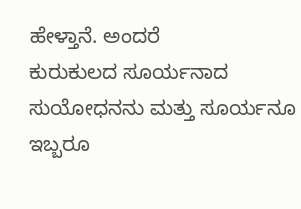ಹೇಳ್ತಾನೆ. ಅಂದರೆ
ಕುರುಕುಲದ ಸೂರ್ಯನಾದ ಸುಯೋಧನನು ಮತ್ತು ಸೂರ್ಯನೂ ಇಬ್ಬರೂ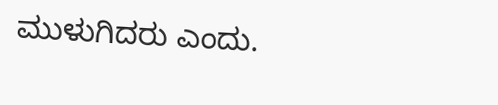ಮುಳುಗಿದರು ಎಂದು.